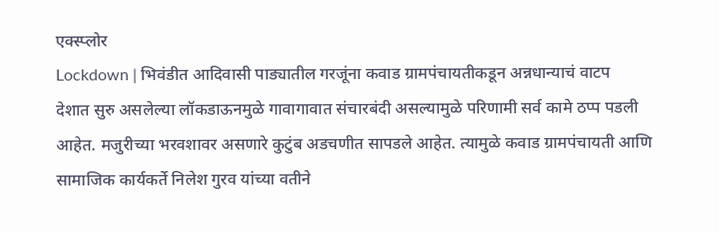एक्स्प्लोर
Lockdown | भिवंडीत आदिवासी पाड्यातील गरजूंना कवाड ग्रामपंचायतीकडून अन्नधान्याचं वाटप
देशात सुरु असलेल्या लॉकडाऊनमुळे गावागावात संचारबंदी असल्यामुळे परिणामी सर्व कामे ठप्प पडली आहेत. मजुरीच्या भरवशावर असणारे कुटुंब अडचणीत सापडले आहेत. त्यामुळे कवाड ग्रामपंचायती आणि सामाजिक कार्यकर्ते निलेश गुरव यांच्या वतीने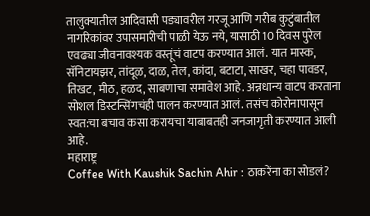तालुक्यातील आदिवासी पड्यावरील गरजू आणि गरीब कुटुंबातील नागरिकांवर उपासमारीची पाळी येऊ नये, यासाठी 10 दिवस पुरेल एवढ्या जीवनावश्यक वस्तूंचं वाटप करण्यात आलं. यात मास्क, सॅनिटायझर, तांदूळ, दाळ, तेल, कांदा, बटाटा, साखर, चहा पावडर, तिखट, मीठ, हळद, साबणाचा समावेश आहे. अन्नधान्य वाटप करताना सोशल डिस्टन्सिंगचंही पालन करण्यात आलं. तसंच कोरोनापासून स्वत:चा बचाव कसा करायचा याबाबतही जनजागृती करण्यात आली आहे.
महाराष्ट्र
Coffee With Kaushik Sachin Ahir : ठाकरेंना का सोडलं?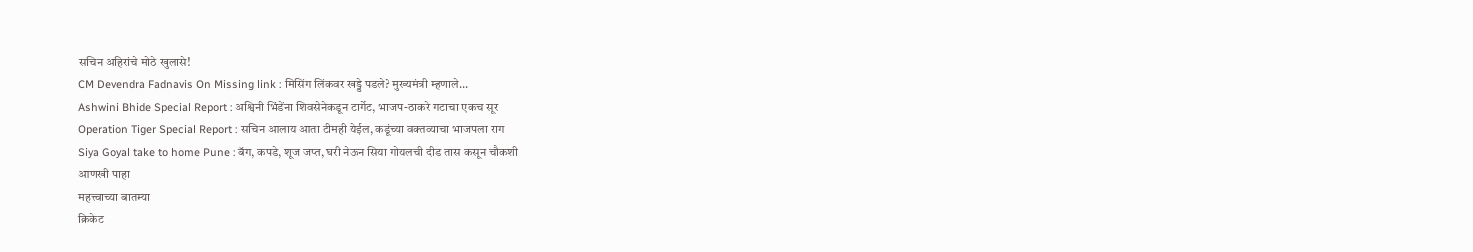सचिन अहिरांचे मोठे खुलासे!
CM Devendra Fadnavis On Missing link : मिसिंग लिंकवर खड्डे पडले? मुख्यमंत्री म्हणाले...
Ashwini Bhide Special Report : अश्विनी भिंडेंना शिवसेनेकडून टार्गेट, भाजप-ठाकरे गटाचा एकच सूर
Operation Tiger Special Report : सचिन आलाय आता टीमही येईल, कडूंच्या वक्तव्याचा भाजपला राग
Siya Goyal take to home Pune : बॅग, कपडे, शूज जप्त, घरी नेऊन सिया गोयलची दीड तास कसून चौकशी
आणखी पाहा
महत्त्वाच्या बातम्या
क्रिकेट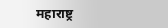महाराष्ट्र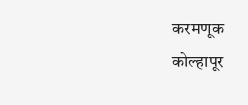करमणूक
कोल्हापूर